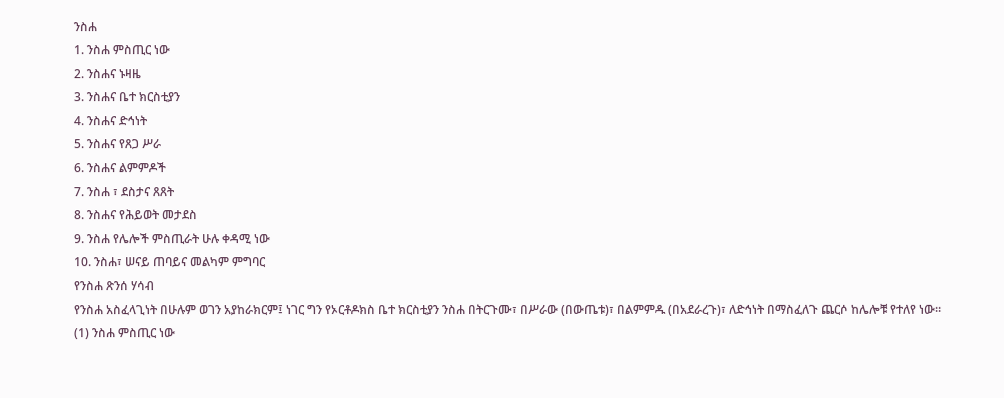ንስሐ
1. ንስሐ ምስጢር ነው
2. ንስሐና ኑዛዜ
3. ንስሐና ቤተ ክርስቲያን
4. ንስሐና ድኅነት
5. ንስሐና የጸጋ ሥራ
6. ንስሐና ልምምዶች
7. ንስሐ ፣ ደስታና ጸጸት
8. ንስሐና የሕይወት መታደስ
9. ንስሐ የሌሎች ምስጢራት ሁሉ ቀዳሚ ነው
10. ንስሐ፣ ሠናይ ጠባይና መልካም ምግባር
የንስሐ ጽንሰ ሃሳብ
የንስሐ አስፈላጊነት በሁሉም ወገን አያከራክርም፤ ነገር ግን የኦርቶዶክስ ቤተ ክርስቲያን ንስሐ በትርጉሙ፣ በሥራው (በውጤቱ)፣ በልምምዱ (በአደራረጉ)፣ ለድኅነት በማስፈለጉ ጨርሶ ከሌሎቹ የተለየ ነው።
(1) ንስሐ ምስጢር ነው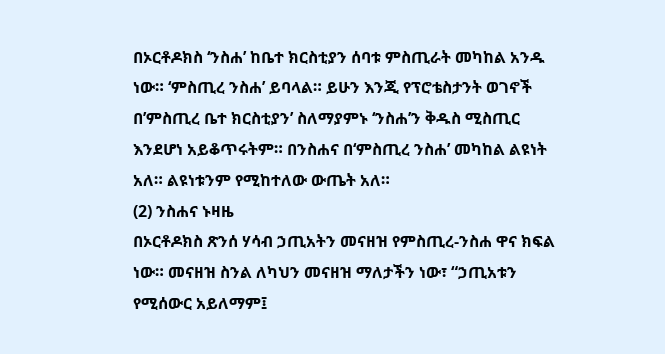በኦርቶዶክስ ‘ንስሐ’ ከቤተ ክርስቲያን ሰባቱ ምስጢራት መካከል አንዱ ነው። ‘ምስጢረ ንስሐ’ ይባላል። ይሁን እንጂ የፕሮቴስታንት ወገኖች በ’ምስጢረ ቤተ ክርስቲያን’ ስለማያምኑ ‘ንስሐ’ን ቅዱስ ሚስጢር እንደሆነ አይቆጥሩትም። በንስሐና በ‘ምስጢረ ንስሐ’ መካከል ልዩነት አለ። ልዩነቱንም የሚከተለው ውጤት አለ።
(2) ንስሐና ኑዛዜ
በኦርቶዶክስ ጽንሰ ሃሳብ ኃጢአትን መናዘዝ የምስጢረ-ንስሐ ዋና ክፍል ነው። መናዘዝ ስንል ለካህን መናዘዝ ማለታችን ነው፣ “ኃጢአቱን የሚሰውር አይለማም፤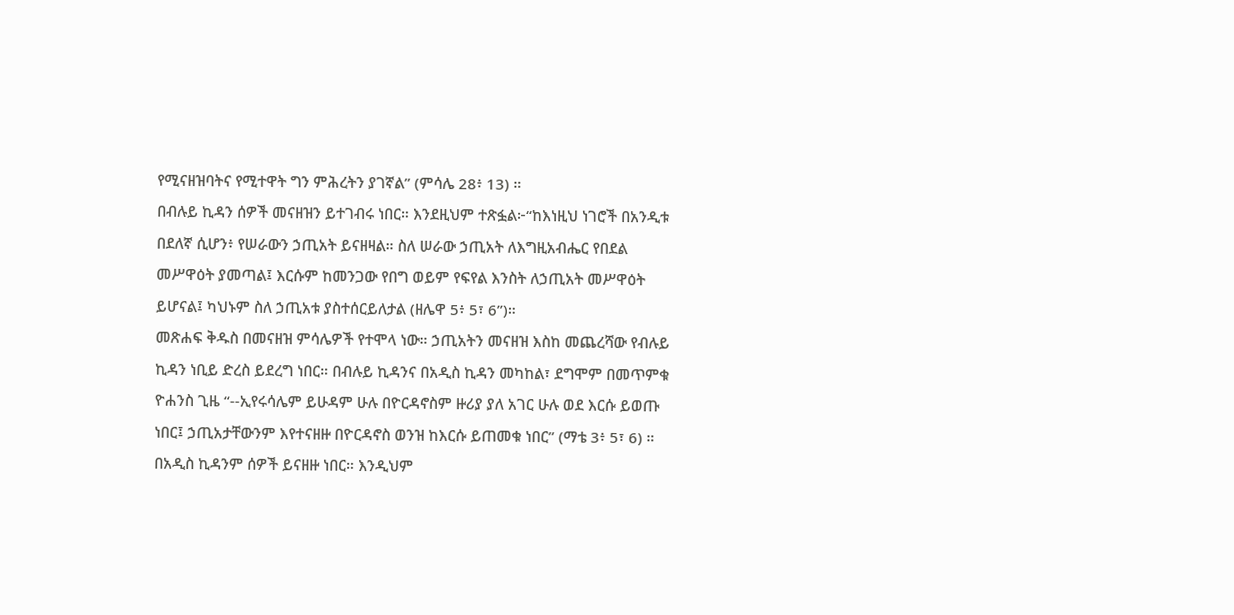የሚናዘዝባትና የሚተዋት ግን ምሕረትን ያገኛል” (ምሳሌ 28፥ 13) ።
በብሉይ ኪዳን ሰዎች መናዘዝን ይተገብሩ ነበር። እንደዚህም ተጽፏል፦“ከእነዚህ ነገሮች በአንዲቱ በደለኛ ሲሆን፥ የሠራውን ኃጢአት ይናዘዛል። ስለ ሠራው ኃጢአት ለእግዚአብሔር የበደል መሥዋዕት ያመጣል፤ እርሱም ከመንጋው የበግ ወይም የፍየል እንስት ለኃጢአት መሥዋዕት ይሆናል፤ ካህኑም ስለ ኃጢአቱ ያስተሰርይለታል (ዘሌዋ 5፥ 5፣ 6”)።
መጽሐፍ ቅዱስ በመናዘዝ ምሳሌዎች የተሞላ ነው። ኃጢአትን መናዘዝ እስከ መጨረሻው የብሉይ ኪዳን ነቢይ ድረስ ይደረግ ነበር። በብሉይ ኪዳንና በአዲስ ኪዳን መካከል፣ ደግሞም በመጥምቁ ዮሐንስ ጊዜ “--ኢየሩሳሌም ይሁዳም ሁሉ በዮርዳኖስም ዙሪያ ያለ አገር ሁሉ ወደ እርሱ ይወጡ ነበር፤ ኃጢአታቸውንም እየተናዘዙ በዮርዳኖስ ወንዝ ከእርሱ ይጠመቁ ነበር” (ማቴ 3፥ 5፣ 6) ።
በአዲስ ኪዳንም ሰዎች ይናዘዙ ነበር። እንዲህም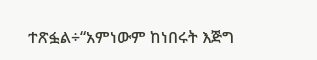ተጽፏል÷“አምነውም ከነበሩት እጅግ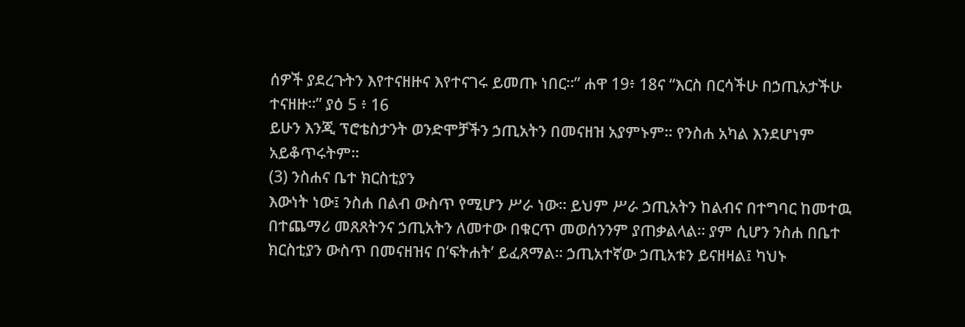ሰዎች ያደረጉትን እየተናዘዙና እየተናገሩ ይመጡ ነበር።” ሐዋ 19፥ 18ና “እርስ በርሳችሁ በኃጢአታችሁ ተናዘዙ።” ያዕ 5 ፥ 16
ይሁን እንጂ ፕሮቴስታንት ወንድሞቻችን ኃጢአትን በመናዘዝ አያምኑም። የንስሐ አካል እንደሆነም አይቆጥሩትም።
(3) ንስሐና ቤተ ክርስቲያን
እውነት ነው፤ ንስሐ በልብ ውስጥ የሚሆን ሥራ ነው። ይህም ሥራ ኃጢአትን ከልብና በተግባር ከመተዉ በተጨማሪ መጸጸትንና ኃጢአትን ለመተው በቁርጥ መወሰንንም ያጠቃልላል። ያም ሲሆን ንስሐ በቤተ ክርስቲያን ውስጥ በመናዘዝና በ‘ፍትሐት’ ይፈጸማል። ኃጢአተኛው ኃጢአቱን ይናዘዛል፤ ካህኑ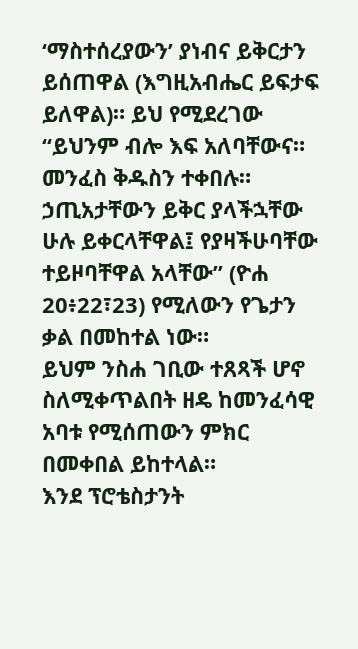‘ማስተሰረያውን’ ያነብና ይቅርታን ይሰጠዋል (እግዚአብሔር ይፍታፍ ይለዋል)። ይህ የሚደረገው “ይህንም ብሎ እፍ አለባቸውና። መንፈስ ቅዱስን ተቀበሉ። ኃጢአታቸውን ይቅር ያላችኋቸው ሁሉ ይቀርላቸዋል፤ የያዛችሁባቸው ተይዞባቸዋል አላቸው” (ዮሐ 20፥22፣23) የሚለውን የጌታን ቃል በመከተል ነው።
ይህም ንስሐ ገቢው ተጸጻች ሆኖ ስለሚቀጥልበት ዘዴ ከመንፈሳዊ አባቱ የሚሰጠውን ምክር በመቀበል ይከተላል።
እንደ ፕሮቴስታንት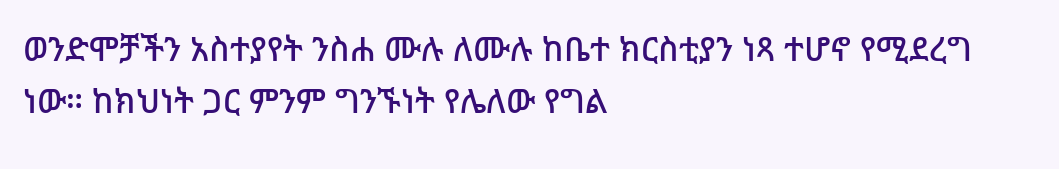ወንድሞቻችን አስተያየት ንስሐ ሙሉ ለሙሉ ከቤተ ክርስቲያን ነጻ ተሆኖ የሚደረግ ነው። ከክህነት ጋር ምንም ግንኙነት የሌለው የግል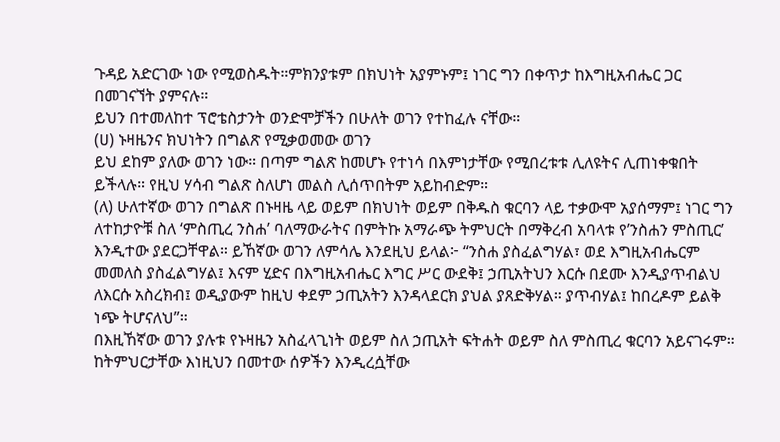ጉዳይ አድርገው ነው የሚወስዱት።ምክንያቱም በክህነት አያምኑም፤ ነገር ግን በቀጥታ ከእግዚአብሔር ጋር በመገናኘት ያምናሉ።
ይህን በተመለከተ ፕሮቴስታንት ወንድሞቻችን በሁለት ወገን የተከፈሉ ናቸው።
(ሀ) ኑዛዜንና ክህነትን በግልጽ የሚቃወመው ወገን
ይህ ደከም ያለው ወገን ነው። በጣም ግልጽ ከመሆኑ የተነሳ በእምነታቸው የሚበረቱቱ ሊለዩትና ሊጠነቀቁበት ይችላሉ። የዚህ ሃሳብ ግልጽ ስለሆነ መልስ ሊሰጥበትም አይከብድም።
(ለ) ሁለተኛው ወገን በግልጽ በኑዛዜ ላይ ወይም በክህነት ወይም በቅዱስ ቁርባን ላይ ተቃውሞ አያሰማም፤ ነገር ግን ለተከታዮቹ ስለ ‘ምስጢረ ንስሐ’ ባለማውራትና በምትኩ አማራጭ ትምህርት በማቅረብ አባላቱ የ’ንስሐን ምስጢር’ እንዲተው ያደርጋቸዋል። ይኸኛው ወገን ለምሳሌ እንደዚህ ይላል፦ “ንስሐ ያስፈልግሃል፣ ወደ እግዚአብሔርም መመለስ ያስፈልግሃል፤ እናም ሂድና በእግዚአብሔር እግር ሥር ውደቅ፤ ኃጢአትህን እርሱ በደሙ እንዲያጥብልህ ለእርሱ አስረክብ፤ ወዲያውም ከዚህ ቀደም ኃጢአትን እንዳላደርክ ያህል ያጸድቅሃል። ያጥብሃል፤ ከበረዶም ይልቅ ነጭ ትሆናለህ”።
በእዚኸኛው ወገን ያሉቱ የኑዛዜን አስፈላጊነት ወይም ስለ ኃጢአት ፍትሐት ወይም ስለ ምስጢረ ቁርባን አይናገሩም። ከትምህርታቸው እነዚህን በመተው ሰዎችን እንዲረሷቸው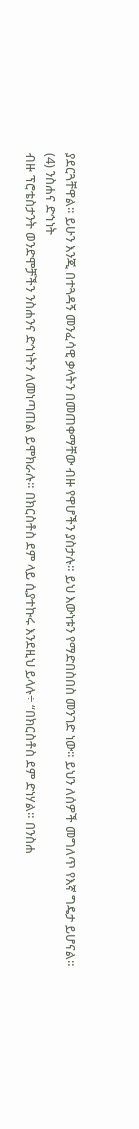ያደርጓቸዋል። ይሁን እንጂ በተጓዳኝ መንፈሳዊ ቃላትን በመጠቀማቸው ብዙ የዋሆችን ያስታሉ። ይህ እውነቱን የማድበስበስ መንገድ ነው። ይህን ለሰዎች መግለጥ የእኛ ግዴታ ይሆናል።
(4) ንስሐና ድኅነት
ብዙ ፕሮቴስታንት ወንድሞቻችን ንስሐንና ድኅነትን ለመነጣጠል ይሞክራሉ። በክርስቶስ ደም ላይ ሲያተኩሩ እንደዚህ ይላሉ÷ “በክርስቶስ ደም ድነሃል። በንስሐ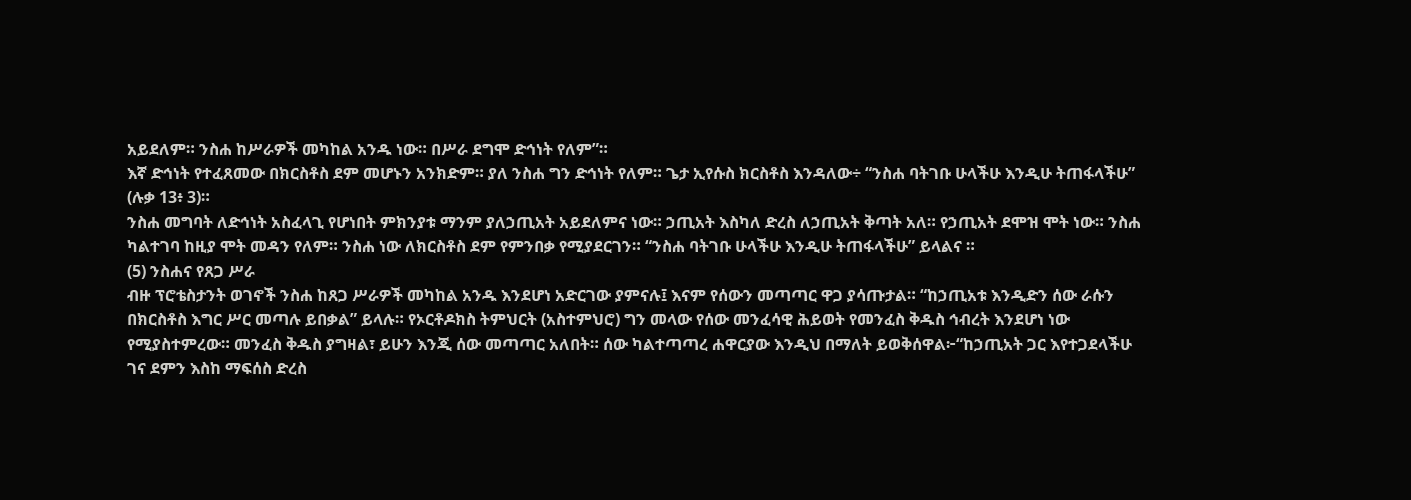አይደለም። ንስሐ ከሥራዎች መካከል አንዱ ነው። በሥራ ደግሞ ድኅነት የለም”።
እኛ ድኅነት የተፈጸመው በክርስቶስ ደም መሆኑን አንክድም። ያለ ንስሐ ግን ድኅነት የለም። ጌታ ኢየሱስ ክርስቶስ እንዳለው÷ “ንስሐ ባትገቡ ሁላችሁ እንዲሁ ትጠፋላችሁ” (ሉቃ 13፥ 3)።
ንስሐ መግባት ለድኅነት አስፈላጊ የሆነበት ምክንያቱ ማንም ያለኃጢአት አይደለምና ነው። ኃጢአት እስካለ ድረስ ለኃጢአት ቅጣት አለ። የኃጢአት ደሞዝ ሞት ነው። ንስሐ ካልተገባ ከዚያ ሞት መዳን የለም። ንስሐ ነው ለክርስቶስ ደም የምንበቃ የሚያደርገን። “ንስሐ ባትገቡ ሁላችሁ እንዲሁ ትጠፋላችሁ” ይላልና ።
(5) ንስሐና የጸጋ ሥራ
ብዙ ፕሮቴስታንት ወገኖች ንስሐ ከጸጋ ሥራዎች መካከል አንዱ እንደሆነ አድርገው ያምናሉ፤ እናም የሰውን መጣጣር ዋጋ ያሳጡታል። “ከኃጢአቱ እንዲድን ሰው ራሱን በክርስቶስ እግር ሥር መጣሉ ይበቃል” ይላሉ። የኦርቶዶክስ ትምህርት (አስተምህሮ) ግን መላው የሰው መንፈሳዊ ሕይወት የመንፈስ ቅዱስ ኅብረት እንደሆነ ነው የሚያስተምረው። መንፈስ ቅዱስ ያግዛል፣ ይሁን እንጂ ሰው መጣጣር አለበት። ሰው ካልተጣጣረ ሐዋርያው እንዲህ በማለት ይወቅሰዋል፦“ከኃጢአት ጋር እየተጋደላችሁ ገና ደምን እስከ ማፍሰስ ድረስ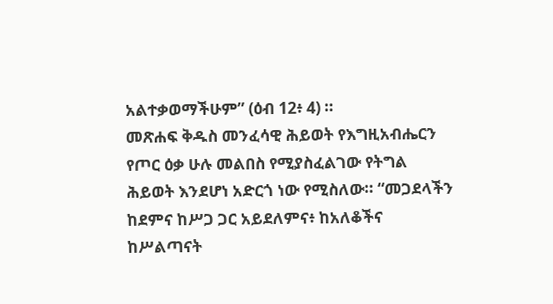አልተቃወማችሁም” (ዕብ 12፥ 4) ።
መጽሐፍ ቅዱስ መንፈሳዊ ሕይወት የእግዚአብሔርን የጦር ዕቃ ሁሉ መልበስ የሚያስፈልገው የትግል ሕይወት እንደሆነ አድርጎ ነው የሚስለው። “መጋደላችን ከደምና ከሥጋ ጋር አይደለምና፥ ከአለቆችና ከሥልጣናት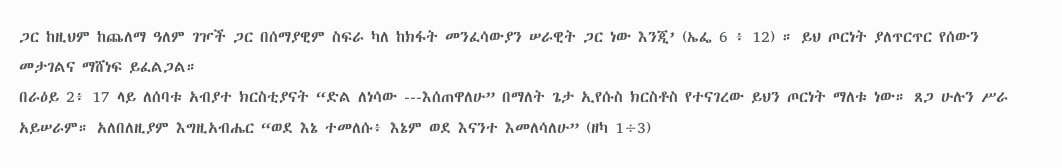ጋር ከዚህም ከጨለማ ዓለም ገዦች ጋር በሰማያዊም ስፍራ ካለ ከክፋት መንፈሳውያን ሠራዊት ጋር ነው እንጂ’ (ኤፌ 6 ፥ 12) ። ይህ ጦርነት ያለጥርጥር የሰውን መታገልና ማሸነፍ ይፈልጋል።
በራዕይ 2፥ 17 ላይ ለሰባቱ አብያተ ክርስቲያናት “ድል ለነሳው ---እሰጠዋለሁ” በማለት ጌታ ኢየሱስ ክርስቶስ የተናገረው ይህን ጦርነት ማለቱ ነው። ጸጋ ሁሉን ሥራ አይሠራም። አለበለዚያም እግዚአብሔር “ወደ እኔ ተመለሱ፥ እኔም ወደ እናንተ እመለሳለሁ” (ዘካ 1÷3)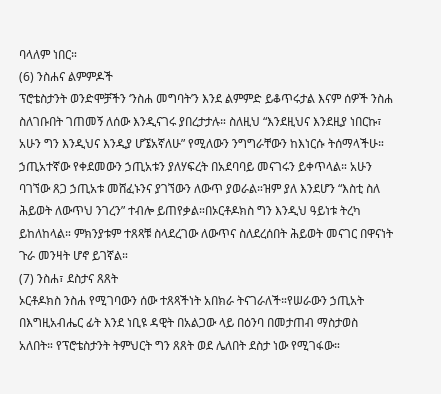ባላለም ነበር።
(6) ንስሐና ልምምዶች
ፕሮቴስታንት ወንድሞቻችን ‘ንስሐ መግባት’ን እንደ ልምምድ ይቆጥሩታል እናም ሰዎች ንስሐ ስለገቡበት ገጠመኝ ለሰው እንዲናገሩ ያበረታታሉ። ስለዚህ “እንደዚህና እንደዚያ ነበርኩ፣ አሁን ግን እንዲህና እንዲያ ሆኜአኛለሁ” የሚለውን ንግግራቸውን ከእነርሱ ትሰማላችሁ። ኃጢአተኛው የቀደመውን ኃጢአቱን ያለሃፍረት በአደባባይ መናገሩን ይቀጥላል። አሁን ባገኘው ጸጋ ኃጢአቱ መሸፈኑንና ያገኘውን ለውጥ ያወራል።ዝም ያለ እንደሆን “እስቲ ስለ ሕይወት ለውጥህ ንገረን” ተብሎ ይጠየቃል።በኦርቶዶክስ ግን እንዲህ ዓይነቱ ትረካ ይከለከላል። ምክንያቱም ተጸጻቹ ስላደረገው ለውጥና ስለደረሰበት ሕይወት መናገር በዋናነት ጉራ መንዛት ሆኖ ይገኛል።
(7) ንስሐ፣ ደስታና ጸጸት
ኦርቶዶክስ ንስሐ የሚገባውን ሰው ተጸጻችነት አበክራ ትናገራለች።የሠራውን ኃጢአት በእግዚአብሔር ፊት እንደ ነቢዩ ዳዊት በአልጋው ላይ በዕንባ በመታጠብ ማስታወስ አለበት። የፕሮቴስታንት ትምህርት ግን ጸጸት ወደ ሌለበት ደስታ ነው የሚገፋው።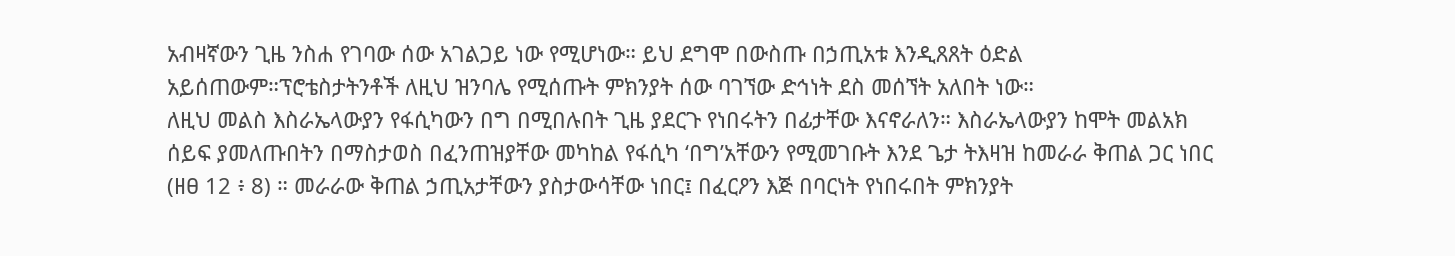አብዛኛውን ጊዜ ንስሐ የገባው ሰው አገልጋይ ነው የሚሆነው። ይህ ደግሞ በውስጡ በኃጢአቱ እንዲጸጸት ዕድል አይሰጠውም።ፕሮቴስታትንቶች ለዚህ ዝንባሌ የሚሰጡት ምክንያት ሰው ባገኘው ድኅነት ደስ መሰኘት አለበት ነው።
ለዚህ መልስ እስራኤላውያን የፋሲካውን በግ በሚበሉበት ጊዜ ያደርጉ የነበሩትን በፊታቸው እናኖራለን። እስራኤላውያን ከሞት መልአክ ሰይፍ ያመለጡበትን በማስታወስ በፈንጠዝያቸው መካከል የፋሲካ ‘በግ’አቸውን የሚመገቡት እንደ ጌታ ትእዛዝ ከመራራ ቅጠል ጋር ነበር (ዘፀ 12 ፥ 8) ። መራራው ቅጠል ኃጢአታቸውን ያስታውሳቸው ነበር፤ በፈርዖን እጅ በባርነት የነበሩበት ምክንያት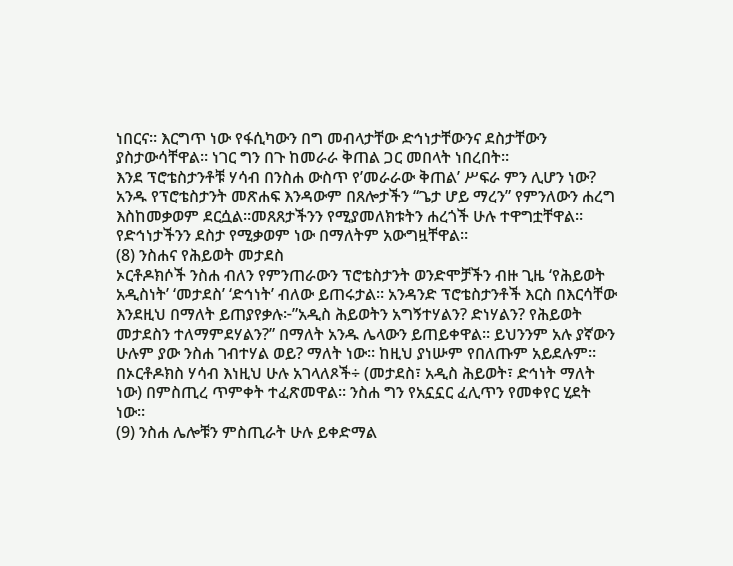ነበርና። እርግጥ ነው የፋሲካውን በግ መብላታቸው ድኅነታቸውንና ደስታቸውን ያስታውሳቸዋል። ነገር ግን በጉ ከመራራ ቅጠል ጋር መበላት ነበረበት።
እንደ ፕሮቴስታንቶቹ ሃሳብ በንስሐ ውስጥ የ’መራራው ቅጠል’ ሥፍራ ምን ሊሆን ነው? አንዱ የፕሮቴስታንት መጽሐፍ እንዳውም በጸሎታችን “ጌታ ሆይ ማረን” የምንለውን ሐረግ እስከመቃወም ደርሷል።መጸጸታችንን የሚያመለክቱትን ሐረጎች ሁሉ ተዋግቷቸዋል። የድኅነታችንን ደስታ የሚቃወም ነው በማለትም አውግዟቸዋል።
(8) ንስሐና የሕይወት መታደስ
ኦርቶዶክሶች ንስሐ ብለን የምንጠራውን ፕሮቴስታንት ወንድሞቻችን ብዙ ጊዜ ‘የሕይወት አዲስነት’ ‘መታደስ’ ‘ድኅነት’ ብለው ይጠሩታል። አንዳንድ ፕሮቴስታንቶች እርስ በእርሳቸው እንደዚህ በማለት ይጠያየቃሉ፦”አዲስ ሕይወትን አግኝተሃልን? ድነሃልን? የሕይወት መታደስን ተለማምደሃልን?” በማለት አንዱ ሌላውን ይጠይቀዋል። ይህንንም አሉ ያኛውን ሁሉም ያው ንስሐ ገብተሃል ወይ? ማለት ነው። ከዚህ ያነሡም የበለጡም አይደሉም።
በኦርቶዶክስ ሃሳብ እነዚህ ሁሉ አገላለጾች÷ (መታደስ፣ አዲስ ሕይወት፣ ድኅነት ማለት ነው) በምስጢረ ጥምቀት ተፈጽመዋል። ንስሐ ግን የአኗኗር ፈሊጥን የመቀየር ሂደት ነው።
(9) ንስሐ ሌሎቹን ምስጢራት ሁሉ ይቀድማል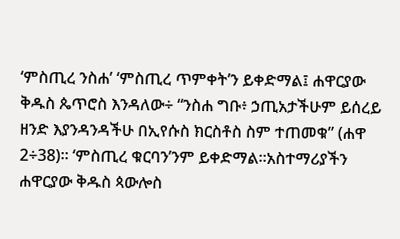‘ምስጢረ ንስሐ’ ‘ምስጢረ ጥምቀት’ን ይቀድማል፤ ሐዋርያው ቅዱስ ጴጥሮስ እንዳለው÷ “ንስሐ ግቡ፥ ኃጢአታችሁም ይሰረይ ዘንድ እያንዳንዳችሁ በኢየሱስ ክርስቶስ ስም ተጠመቁ” (ሐዋ 2÷38)። ‘ምስጢረ ቁርባን’ንም ይቀድማል።አስተማሪያችን ሐዋርያው ቅዱስ ጳውሎስ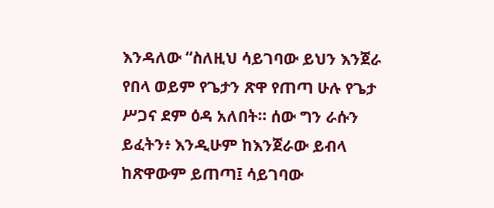እንዳለው “ስለዚህ ሳይገባው ይህን እንጀራ የበላ ወይም የጌታን ጽዋ የጠጣ ሁሉ የጌታ ሥጋና ደም ዕዳ አለበት። ሰው ግን ራሱን ይፈትን፥ እንዲሁም ከእንጀራው ይብላ ከጽዋውም ይጠጣ፤ ሳይገባው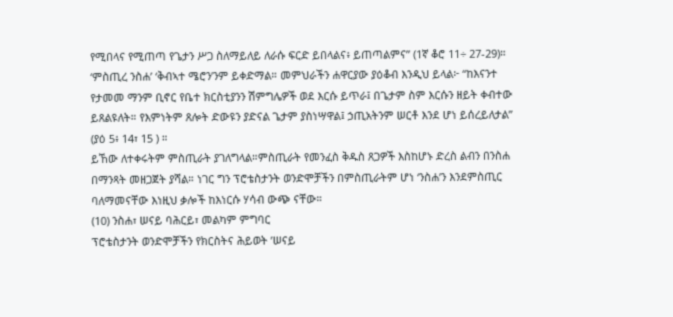የሚበላና የሚጠጣ የጌታን ሥጋ ስለማይለይ ለራሱ ፍርድ ይበላልና፥ ይጠጣልምና” (1ኛ ቆሮ 11÷ 27-29)። ‘ምስጢረ ንስሐ’ ‘ቅብኣተ ሜሮን’ንም ይቀድማል። መምህራችን ሐዋርያው ያዕቆብ እንዲህ ይላል፦ “ከእናንተ የታመመ ማንም ቢኖር የቤተ ክርስቲያንን ሽምግሌዎች ወደ እርሱ ይጥራ፤ በጌታም ስም እርሱን ዘይት ቀብተው ይጸልዩለት። የእምነትም ጸሎት ድውዩን ያድናል ጌታም ያስነሣዋል፤ ኃጢአትንም ሠርቶ እንደ ሆነ ይሰረይለታል” (ያዕ 5፥ 14፣ 15 ) ።
ይኸው ለተቀሩትም ምስጢራት ያገለግላል።ምስጢራት የመንፈስ ቅዱስ ጸጋዎች እስከሆኑ ድረስ ልብን በንስሐ በማንጻት መዘጋጀት ያሻል። ነገር ግን ፕሮቴስታንት ወንድሞቻችን በምስጢራትም ሆነ ‘ንስሐ’ን እንደምስጢር ባለማመናቸው እነዚህ ቃሎች ከእነርሱ ሃሳብ ውጭ ናቸው።
(10) ንስሐ፣ ሠናይ ባሕርይ፣ መልካም ምግባር
ፕሮቴስታንት ወንድሞቻችን የክርስትና ሕይወት ’ሠናይ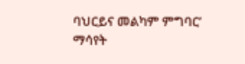ባህርይና መልካም ምግባር’ ማሳየት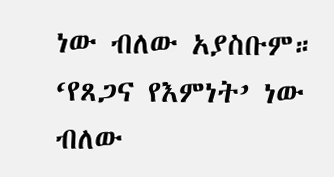ነው ብለው አያስቡም። ‘የጸጋና የእምነት’ ነው ብለው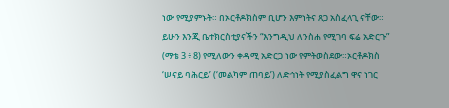ነው የሚያምኑት። በኦርቶዶክስም ቢሆን እምነትና ጸጋ አስፈላጊ ናቸው። ይሁን እንጂ ቤተክርስቲያናችን “እንግዲህ ለንስሐ የሚገባ ፍሬ አድርጉ” (ማቴ 3 ፥ 8) የሚለውን ቀዳሚ አድርጋ ነው የምትወስደው።ኦርቶዶክስ ‘ሠናይ ባሕርይ’ (‘መልካም ጠባይ’) ለድኅነት የሚያስፈልግ ዋና ነገር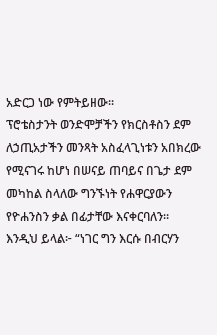አድርጋ ነው የምትይዘው።
ፕሮቴስታንት ወንድሞቻችን የክርስቶስን ደም ለኃጢአታችን መንጻት አስፈላጊነቱን አበክረው የሚናገሩ ከሆነ በሠናይ ጠባይና በጌታ ደም መካከል ስላለው ግንኙነት የሐዋርያውን የዮሐንስን ቃል በፊታቸው እናቀርባለን። እንዲህ ይላል፦ “ነገር ግን እርሱ በብርሃን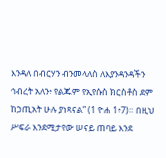እንዳለ በብርሃን ብንመላለስ ለእያንዳንዳችን ኅብረት አለን፥ የልጁም የኢየሱስ ክርስቶስ ደም ከኃጢአት ሁሉ ያነጻናል” (1 ዮሐ 1፥7)። በዚህ ሥፍራ እንደሚታየው ሠናይ ጠባይ እንደ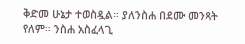ቅድመ ሁኔታ ተወስዷል። ያለንስሐ በደሙ መንጻት የለም። ንስሐ አስፈላጊ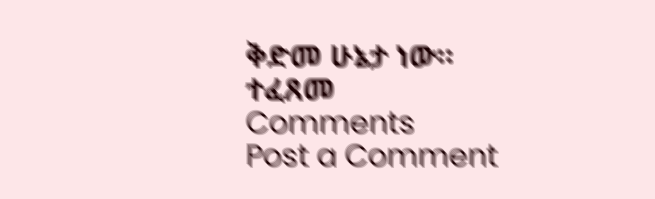ቅድመ ሁኔታ ነው።
ተፈጸመ
Comments
Post a Comment